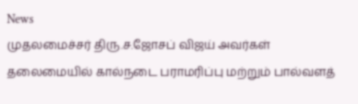News
முதலமைச்சர் திரு.ச.ஜோசப் விஜய் அவர்கள் தலைமையில் கால்நடை பராமரிப்பு மற்றும் பால்வளத்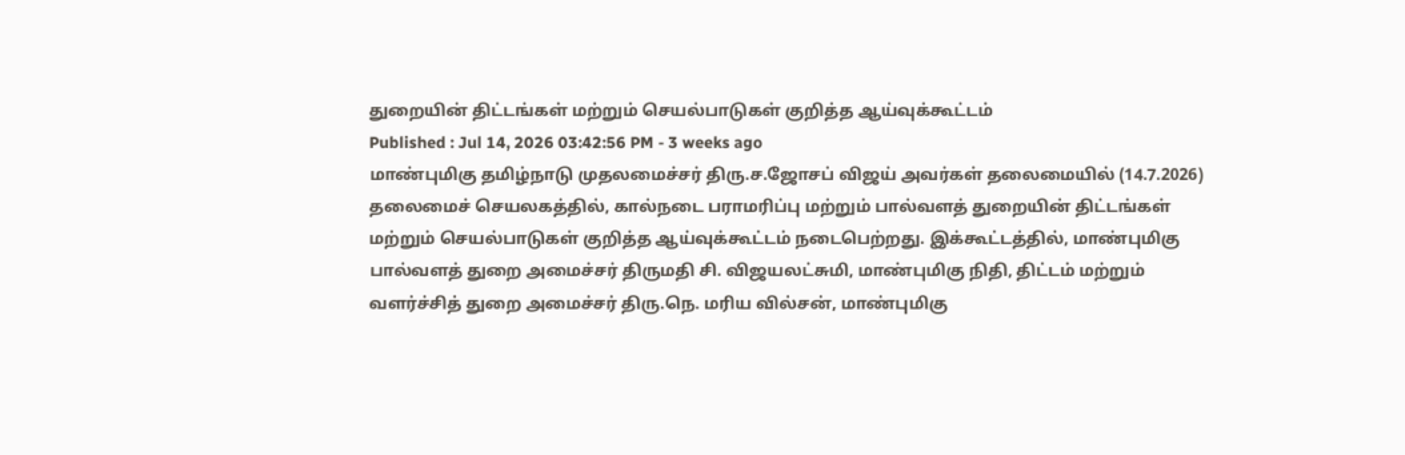துறையின் திட்டங்கள் மற்றும் செயல்பாடுகள் குறித்த ஆய்வுக்கூட்டம்
Published : Jul 14, 2026 03:42:56 PM - 3 weeks ago
மாண்புமிகு தமிழ்நாடு முதலமைச்சர் திரு.ச.ஜோசப் விஜய் அவர்கள் தலைமையில் (14.7.2026) தலைமைச் செயலகத்தில், கால்நடை பராமரிப்பு மற்றும் பால்வளத் துறையின் திட்டங்கள் மற்றும் செயல்பாடுகள் குறித்த ஆய்வுக்கூட்டம் நடைபெற்றது. இக்கூட்டத்தில், மாண்புமிகு பால்வளத் துறை அமைச்சர் திருமதி சி. விஜயலட்சுமி, மாண்புமிகு நிதி, திட்டம் மற்றும் வளர்ச்சித் துறை அமைச்சர் திரு.நெ. மரிய வில்சன், மாண்புமிகு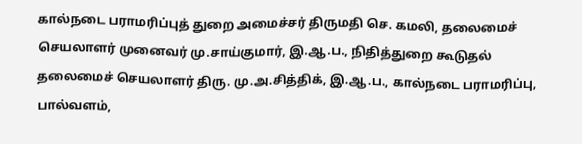கால்நடை பராமரிப்புத் துறை அமைச்சர் திருமதி செ. கமலி, தலைமைச் செயலாளர் முனைவர் மு.சாய்குமார், இ.ஆ.ப., நிதித்துறை கூடுதல் தலைமைச் செயலாளர் திரு. மு.அ.சித்திக், இ.ஆ.ப., கால்நடை பராமரிப்பு, பால்வளம்,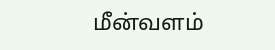மீன்வளம்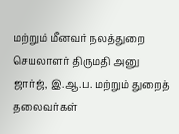மற்றும் மீனவர் நலத்துறை செயலாளர் திருமதி அனு ஜார்ஜ், இ.ஆ.ப. மற்றும் துறைத் தலைவர்கள்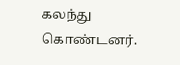கலந்து கொண்டனர்.